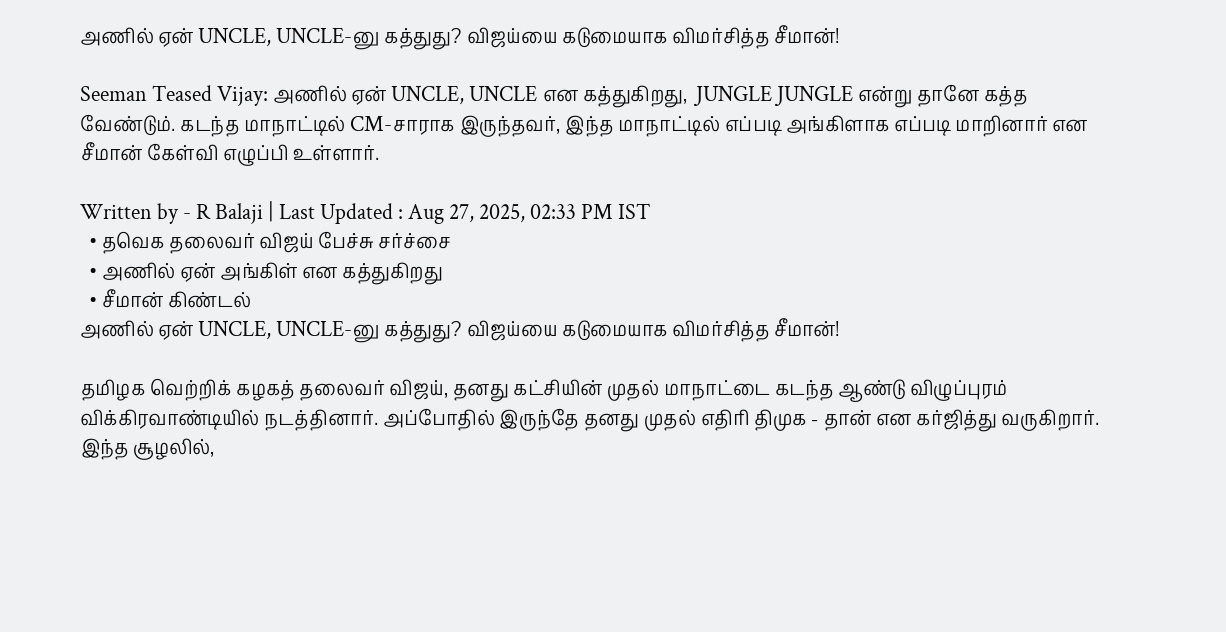அணில் ஏன் UNCLE, UNCLE-னு கத்துது? விஜய்யை கடுமையாக விமர்சித்த சீமான்!

Seeman Teased Vijay: அணில் ஏன் UNCLE, UNCLE என கத்துகிறது,  JUNGLE JUNGLE என்று தானே கத்த வேண்டும். கடந்த மாநாட்டில் CM-சாராக இருந்தவர், இந்த மாநாட்டில் எப்படி அங்கிளாக எப்படி மாறினார் என சீமான் கேள்வி எழுப்பி உள்ளார்.

Written by - R Balaji | Last Updated : Aug 27, 2025, 02:33 PM IST
  • தவெக தலைவர் விஜய் பேச்சு சர்ச்சை
  • அணில் ஏன் அங்கிள் என கத்துகிறது
  • சீமான் கிண்டல்
அணில் ஏன் UNCLE, UNCLE-னு கத்துது? விஜய்யை கடுமையாக விமர்சித்த சீமான்!

தமிழக வெற்றிக் கழகத் தலைவர் விஜய், தனது கட்சியின் முதல் மாநாட்டை கடந்த ஆண்டு விழுப்புரம் விக்கிரவாண்டியில் நடத்தினார். அப்போதில் இருந்தே தனது முதல் எதிரி திமுக - தான் என கர்ஜித்து வருகிறார். இந்த சூழலில்,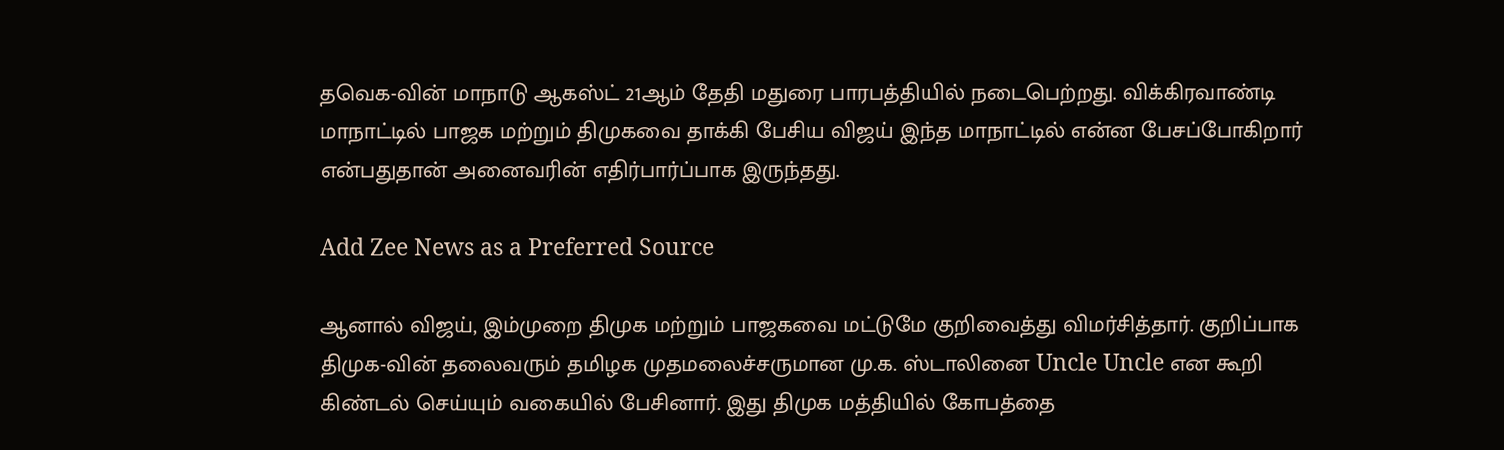தவெக-வின் மாநாடு ஆகஸ்ட் 21ஆம் தேதி மதுரை பாரபத்தியில் நடைபெற்றது. விக்கிரவாண்டி மாநாட்டில் பாஜக மற்றும் திமுகவை தாக்கி பேசிய விஜய் இந்த மாநாட்டில் என்ன பேசப்போகிறார் என்பதுதான் அனைவரின் எதிர்பார்ப்பாக இருந்தது.

Add Zee News as a Preferred Source

ஆனால் விஜய், இம்முறை திமுக மற்றும் பாஜகவை மட்டுமே குறிவைத்து விமர்சித்தார். குறிப்பாக திமுக-வின் தலைவரும் தமிழக முதமலைச்சருமான மு.க. ஸ்டாலினை Uncle Uncle என கூறி கிண்டல் செய்யும் வகையில் பேசினார். இது திமுக மத்தியில் கோபத்தை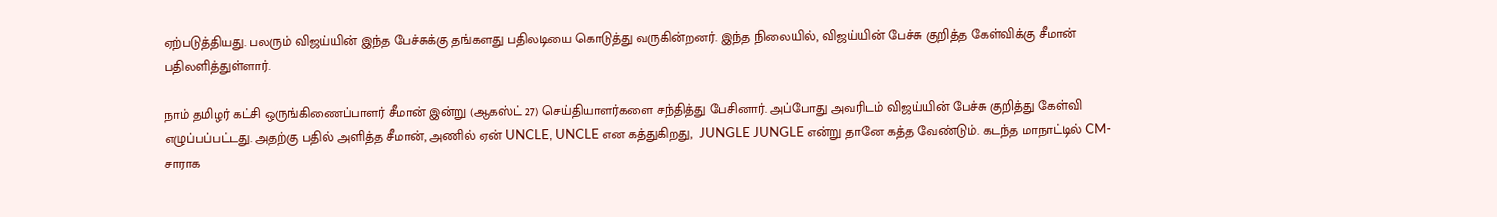ஏற்படுத்தியது. பலரும் விஜய்யின் இந்த பேச்சுக்கு தங்களது பதிலடியை கொடுத்து வருகின்றனர். இந்த நிலையில், விஜய்யின் பேச்சு குறித்த கேள்விக்கு சீமான் பதிலளித்துள்ளார்.

நாம் தமிழர் கட்சி ஒருங்கிணைப்பாளர் சீமான் இன்று (ஆகஸ்ட் 27) செய்தியாளர்களை சந்தித்து பேசினார். அப்போது அவரிடம் விஜய்யின் பேச்சு குறித்து கேள்வி எழுப்பப்பட்டது. அதற்கு பதில் அளித்த சீமான், அணில் ஏன் UNCLE, UNCLE என கத்துகிறது,  JUNGLE JUNGLE என்று தானே கத்த வேண்டும். கடந்த மாநாட்டில் CM-சாராக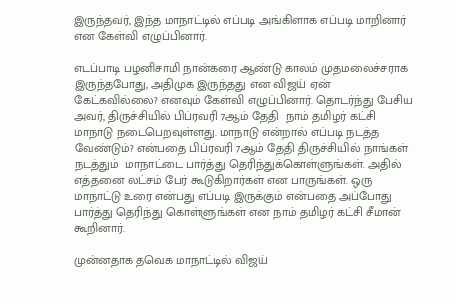இருந்தவர், இந்த மாநாட்டில் எப்படி அங்கிளாக எப்படி மாறினார் என கேள்வி எழுப்பினார்.

எடப்பாடி பழனிசாமி நான்கரை ஆண்டு காலம் முதமலைச்சராக இருந்தபோது, அதிமுக இருந்தது என விஜய் ஏன் கேட்கவில்லை? எனவும் கேள்வி எழுப்பினார். தொடர்ந்து பேசிய அவர், திருச்சியில் பிப்ரவரி 7ஆம் தேதி  நாம் தமிழர் கட்சி மாநாடு நடைபெறவுள்ளது. மாநாடு என்றால் எப்படி நடத்த வேண்டும்? என்பதை பிப்ரவரி 7ஆம் தேதி திருச்சியில் நாங்கள் நடத்தும்  மாநாட்டை பார்த்து தெரிந்துக்கொள்ளுங்கள். அதில் எத்தனை லட்சம் பேர் கூடுகிறார்கள் என பாருங்கள். ஒரு மாநாட்டு உரை என்பது எப்படி இருக்கும் என்பதை அப்போது பார்த்து தெரிந்து கொள்ளுங்கள் என நாம் தமிழர் கட்சி சீமான் கூறினார்.

முன்னதாக தவெக மாநாட்டில் விஜய்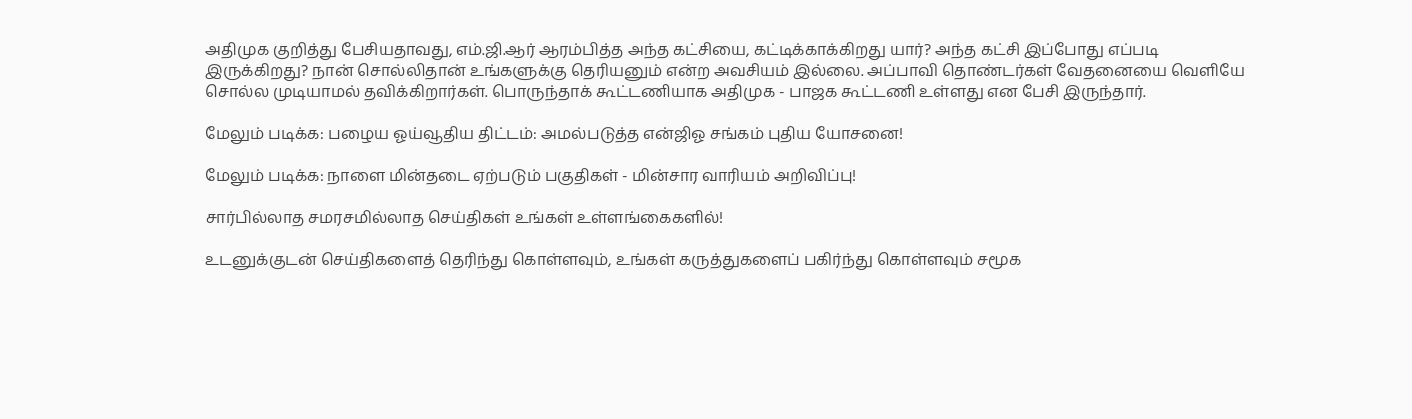அதிமுக குறித்து பேசியதாவது, எம்.ஜி.ஆர் ஆரம்பித்த அந்த கட்சியை, கட்டிக்காக்கிறது யார்? அந்த கட்சி இப்போது எப்படி இருக்கிறது? நான் சொல்லிதான் உங்களுக்கு தெரியனும் என்ற அவசியம் இல்லை. அப்பாவி தொண்டர்கள் வேதனையை வெளியே சொல்ல முடியாமல் தவிக்கிறார்கள். பொருந்தாக் கூட்டணியாக அதிமுக - பாஜக கூட்டணி உள்ளது என பேசி இருந்தார்.

மேலும் படிக்க: பழைய ஓய்வூதிய திட்டம்: அமல்படுத்த என்ஜிஓ சங்கம் புதிய யோசனை!

மேலும் படிக்க: நாளை மின்தடை ஏற்படும் பகுதிகள் - மின்சார வாரியம் அறிவிப்பு!

சார்பில்லாத சமரசமில்லாத செய்திகள் உங்கள் உள்ளங்கைகளில்!

உடனுக்குடன் செய்திகளைத் தெரிந்து கொள்ளவும், உங்கள் கருத்துகளைப் பகிர்ந்து கொள்ளவும் சமூக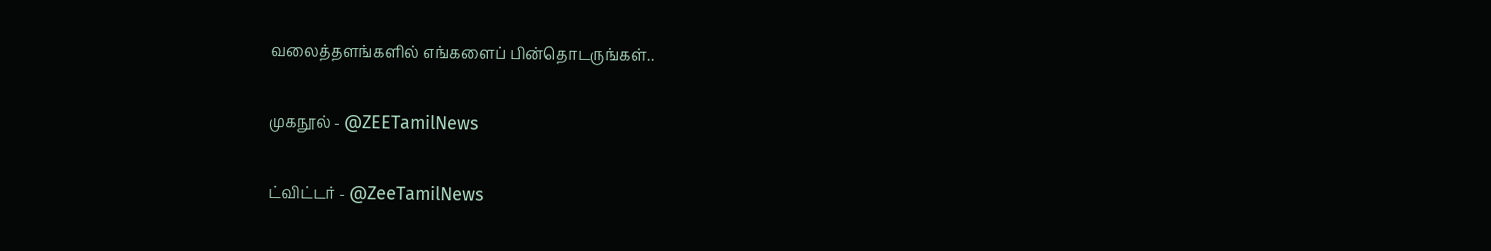வலைத்தளங்களில் எங்களைப் பின்தொடருங்கள்..

முகநூல் - @ZEETamilNews

ட்விட்டர் - @ZeeTamilNews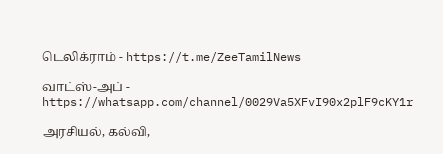டெலிக்ராம் - https://t.me/ZeeTamilNews

வாட்ஸ்-அப் - https://whatsapp.com/channel/0029Va5XFvI90x2plF9cKY1r

அரசியல், கல்வி,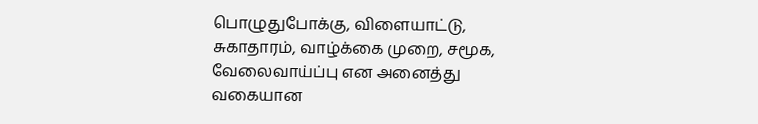பொழுதுபோக்கு, விளையாட்டு, சுகாதாரம், வாழ்க்கை முறை, சமூக, வேலைவாய்ப்பு என அனைத்து வகையான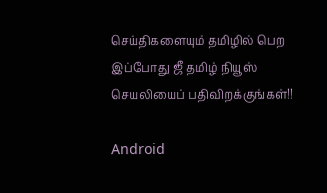செய்திகளையும் தமிழில் பெற இப்போது ஜீ தமிழ் நியூஸ் செயலியைப் பதிவிறக்குங்கள்!!

Android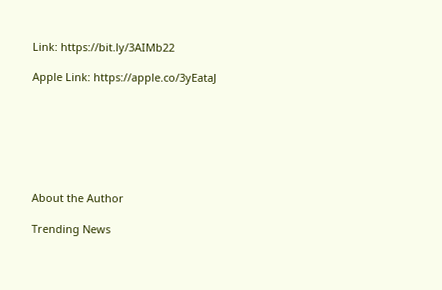Link: https://bit.ly/3AIMb22

Apple Link: https://apple.co/3yEataJ







About the Author

Trending News